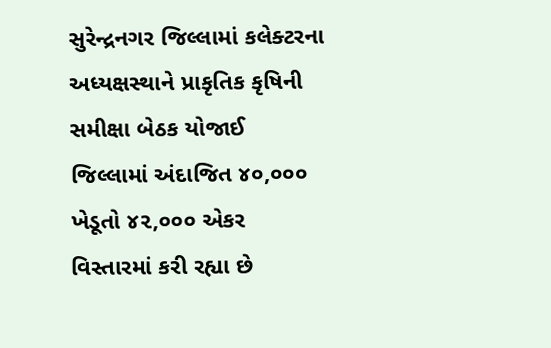સુરેન્દ્રનગર જિલ્લામાં કલેક્ટરના અધ્યક્ષસ્થાને પ્રાકૃતિક કૃષિની સમીક્ષા બેઠક યોજાઈ
જિલ્લામાં અંદાજિત ૪૦,૦૦૦ ખેડૂતો ૪૨,૦૦૦ એકર વિસ્તારમાં કરી રહ્યા છે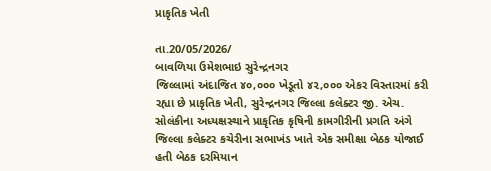પ્રાકૃતિક ખેતી

તા.20/05/2026/
બાવળિયા ઉમેશભાઇ સુરેન્દ્રનગર
જિલ્લામાં અંદાજિત ૪૦,૦૦૦ ખેડૂતો ૪૨,૦૦૦ એકર વિસ્તારમાં કરી રહ્યા છે પ્રાકૃતિક ખેતી, સુરેન્દ્રનગર જિલ્લા કલેક્ટર જી. એચ. સોલંકીના અધ્યક્ષસ્થાને પ્રાકૃતિક કૃષિની કામગીરીની પ્રગતિ અંગે જિલ્લા કલેક્ટર કચેરીના સભાખંડ ખાતે એક સમીક્ષા બેઠક યોજાઈ હતી બેઠક દરમિયાન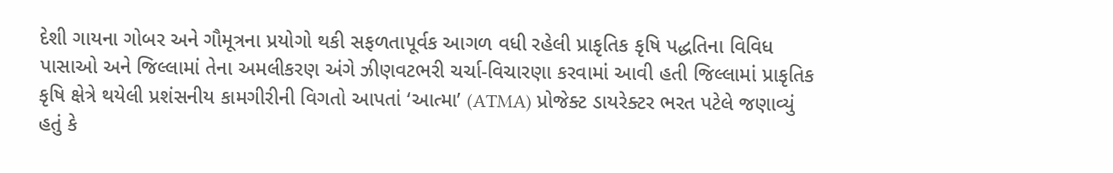દેશી ગાયના ગોબર અને ગૌમૂત્રના પ્રયોગો થકી સફળતાપૂર્વક આગળ વધી રહેલી પ્રાકૃતિક કૃષિ પદ્ધતિના વિવિધ પાસાઓ અને જિલ્લામાં તેના અમલીકરણ અંગે ઝીણવટભરી ચર્ચા-વિચારણા કરવામાં આવી હતી જિલ્લામાં પ્રાકૃતિક કૃષિ ક્ષેત્રે થયેલી પ્રશંસનીય કામગીરીની વિગતો આપતાં ‘આત્મા’ (ATMA) પ્રોજેક્ટ ડાયરેક્ટર ભરત પટેલે જણાવ્યું હતું કે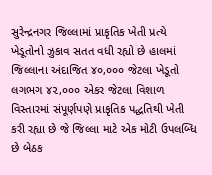સુરેન્દ્રનગર જિલ્લામાં પ્રાકૃતિક ખેતી પ્રત્યે ખેડૂતોનો ઝુકાવ સતત વધી રહ્યો છે હાલમાં જિલ્લાના અંદાજિત ૪૦,૦૦૦ જેટલા ખેડૂતો લગભગ ૪૨,૦૦૦ એકર જેટલા વિશાળ વિસ્તારમાં સંપૂર્ણપણે પ્રાકૃતિક પદ્ધતિથી ખેતી કરી રહ્યા છે જે જિલ્લા માટે એક મોટી ઉપલબ્ધિ છે બેઠક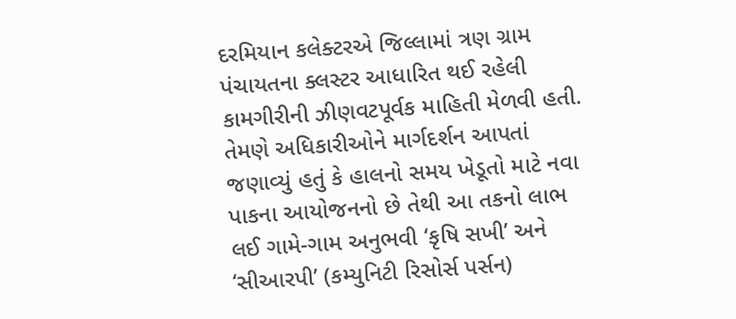દરમિયાન કલેક્ટરએ જિલ્લામાં ત્રણ ગ્રામ પંચાયતના ક્લસ્ટર આધારિત થઈ રહેલી કામગીરીની ઝીણવટપૂર્વક માહિતી મેળવી હતી. તેમણે અધિકારીઓને માર્ગદર્શન આપતાં જણાવ્યું હતું કે હાલનો સમય ખેડૂતો માટે નવા પાકના આયોજનનો છે તેથી આ તકનો લાભ લઈ ગામે-ગામ અનુભવી ‘કૃષિ સખી’ અને ‘સીઆરપી’ (કમ્યુનિટી રિસોર્સ પર્સન)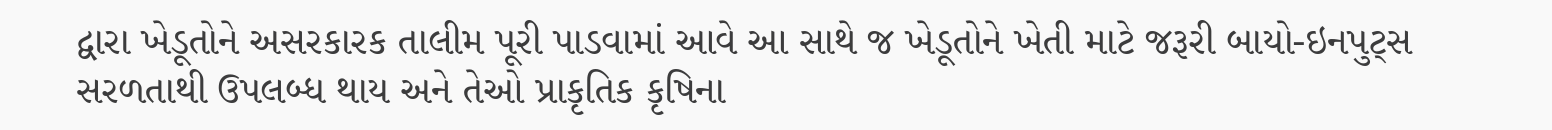દ્વારા ખેડૂતોને અસરકારક તાલીમ પૂરી પાડવામાં આવે આ સાથે જ ખેડૂતોને ખેતી માટે જરૂરી બાયો-ઇનપુટ્સ સરળતાથી ઉપલબ્ધ થાય અને તેઓ પ્રાકૃતિક કૃષિના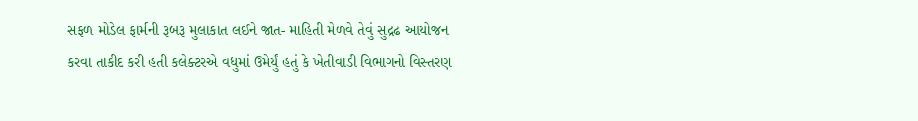સફળ મોડેલ ફાર્મની રૂબરૂ મુલાકાત લઈને જાત- માહિતી મેળવે તેવું સુદ્રઢ આયોજન કરવા તાકીદ કરી હતી કલેક્ટરએ વધુમાં ઉમેર્યું હતું કે ખેતીવાડી વિભાગનો વિસ્તરણ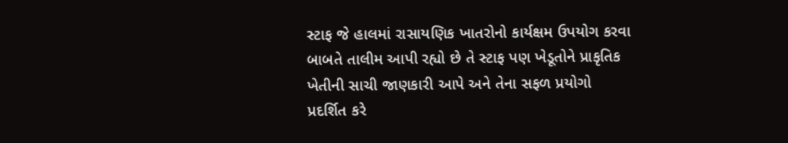સ્ટાફ જે હાલમાં રાસાયણિક ખાતરોનો કાર્યક્ષમ ઉપયોગ કરવા બાબતે તાલીમ આપી રહ્યો છે તે સ્ટાફ પણ ખેડૂતોને પ્રાકૃતિક ખેતીની સાચી જાણકારી આપે અને તેના સફળ પ્રયોગો પ્રદર્શિત કરે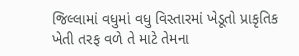જિલ્લામાં વધુમાં વધુ વિસ્તારમાં ખેડૂતો પ્રાકૃતિક ખેતી તરફ વળે તે માટે તેમના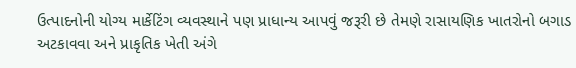ઉત્પાદનોની યોગ્ય માર્કેટિંગ વ્યવસ્થાને પણ પ્રાધાન્ય આપવું જરૂરી છે તેમણે રાસાયણિક ખાતરોનો બગાડ અટકાવવા અને પ્રાકૃતિક ખેતી અંગે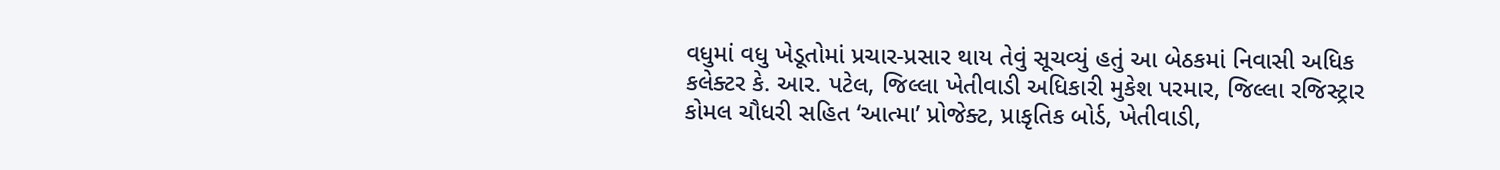વધુમાં વધુ ખેડૂતોમાં પ્રચાર-પ્રસાર થાય તેવું સૂચવ્યું હતું આ બેઠકમાં નિવાસી અધિક કલેક્ટર કે. આર. પટેલ, જિલ્લા ખેતીવાડી અધિકારી મુકેશ પરમાર, જિલ્લા રજિસ્ટ્રાર કોમલ ચૌધરી સહિત ‘આત્મા’ પ્રોજેક્ટ, પ્રાકૃતિક બોર્ડ, ખેતીવાડી,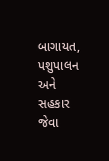બાગાયત, પશુપાલન અને સહકાર જેવા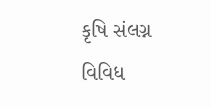કૃષિ સંલગ્ન વિવિધ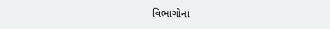વિભાગોના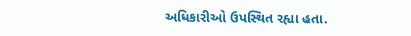અધિકારીઓ ઉપસ્થિત રહ્યા હતા.